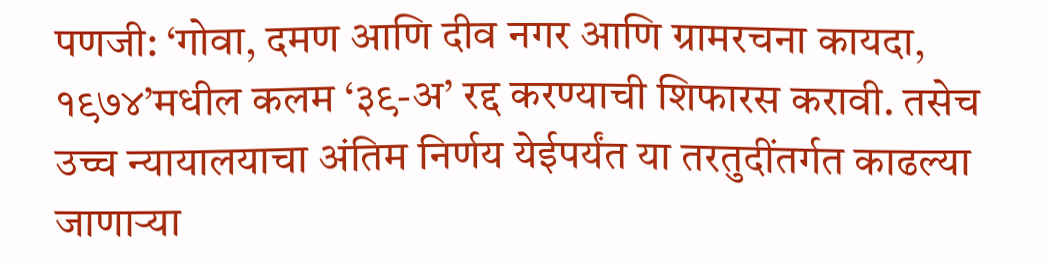पणजी: ‘गोवा, दमण आणि दीव नगर आणि ग्रामरचना कायदा, १९७४’मधील कलम ‘३९-अ’ रद्द करण्याची शिफारस करावी. तसेच उच्च न्यायालयाचा अंतिम निर्णय येईपर्यंत या तरतुदींतर्गत काढल्या जाणाऱ्या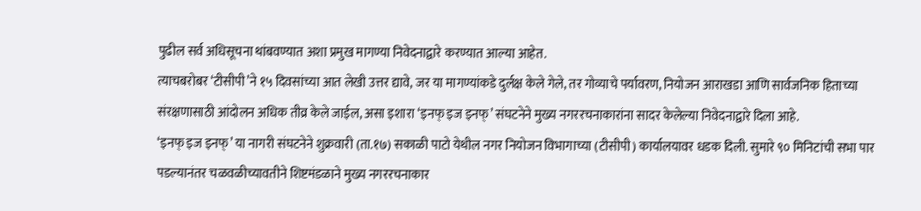पुढील सर्व अधिसूचना थांबवण्यात अशा प्रमुख मागण्या निवेदनाद्वारे करण्यात आल्या आहेत.
त्याचबरोबर ‘टीसीपी’ने १५ दिवसांच्या आत लेखी उत्तर द्यावे, जर या मागण्यांकडे दुर्लक्ष केले गेले, तर गोव्याचे पर्यावरण, नियोजन आराखडा आणि सार्वजनिक हिताच्या संरक्षणासाठी आंदोलन अधिक तीव्र केले जाईल, असा इशारा ‘इनफ् इज इनफ्’ संघटनेने मुख्य नगररचनाकारांना सादर केलेल्या निवेदनाद्वारे दिला आहे.
‘इनफ् इज इनफ्’ या नागरी संघटनेने शुक्रवारी (ता.१७) सकाळी पाटो येथील नगर नियोजन विभागाच्या (टीसीपी) कार्यालयावर धडक दिली. सुमारे ९० मिनिटांची सभा पार पडल्यानंतर चळवळीच्यावतीने शिष्टमंडळाने मुख्य नगररचनाकार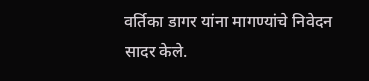वर्तिका डागर यांना मागण्यांचे निवेदन सादर केले.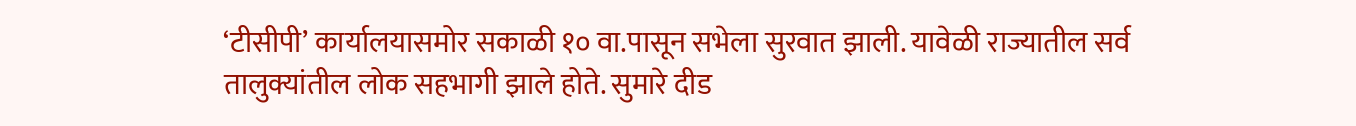‘टीसीपी’ कार्यालयासमोर सकाळी १० वा.पासून सभेला सुरवात झाली. यावेळी राज्यातील सर्व तालुक्यांतील लोक सहभागी झाले होते. सुमारे दीड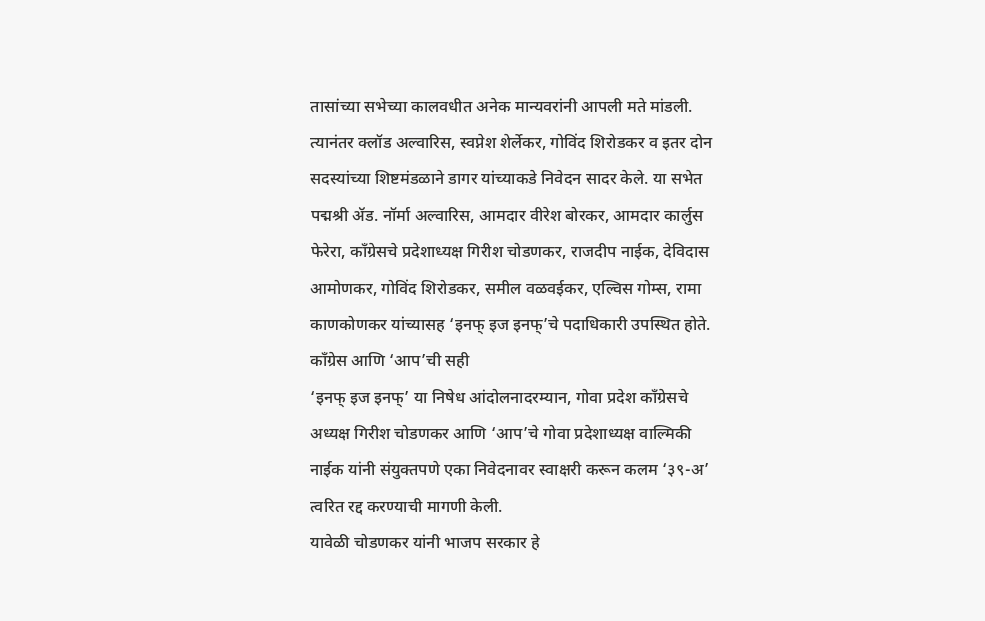तासांच्या सभेच्या कालवधीत अनेक मान्यवरांनी आपली मते मांडली.
त्यानंतर क्लॉड अल्वारिस, स्वप्नेश शेर्लेकर, गोविंद शिरोडकर व इतर दोन सदस्यांच्या शिष्टमंडळाने डागर यांच्याकडे निवेदन सादर केले. या सभेत पद्मश्री ॲड. नॉर्मा अल्वारिस, आमदार वीरेश बोरकर, आमदार कार्लुस फेरेरा, काँग्रेसचे प्रदेशाध्यक्ष गिरीश चोडणकर, राजदीप नाईक, देविदास आमोणकर, गोविंद शिरोडकर, समील वळवईकर, एल्विस गोम्स, रामा काणकोणकर यांच्यासह ‘इनफ् इज इनफ्’चे पदाधिकारी उपस्थित होते.
काँग्रेस आणि ‘आप’ची सही
‘इनफ् इज इनफ्’ या निषेध आंदोलनादरम्यान, गोवा प्रदेश काँग्रेसचे अध्यक्ष गिरीश चोडणकर आणि ‘आप’चे गोवा प्रदेशाध्यक्ष वाल्मिकी नाईक यांनी संयुक्तपणे एका निवेदनावर स्वाक्षरी करून कलम ‘३९-अ’ त्वरित रद्द करण्याची मागणी केली.
यावेळी चोडणकर यांनी भाजप सरकार हे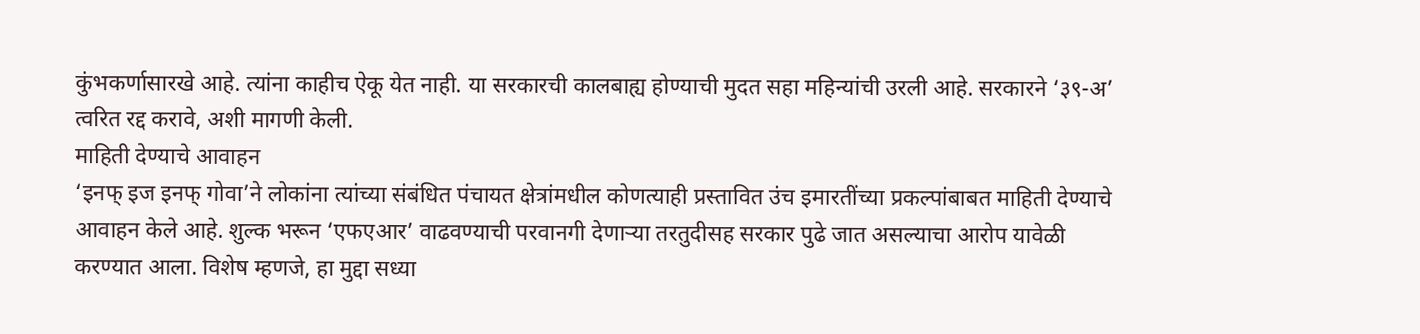कुंभकर्णासारखे आहे. त्यांना काहीच ऐकू येत नाही. या सरकारची कालबाह्य होण्याची मुदत सहा महिन्यांची उरली आहे. सरकारने ‘३९-अ’ त्वरित रद्द करावे, अशी मागणी केली.
माहिती देण्याचे आवाहन
‘इनफ् इज इनफ् गोवा’ने लोकांना त्यांच्या संबंधित पंचायत क्षेत्रांमधील कोणत्याही प्रस्तावित उंच इमारतींच्या प्रकल्पांबाबत माहिती देण्याचे आवाहन केले आहे. शुल्क भरून ‘एफएआर’ वाढवण्याची परवानगी देणाऱ्या तरतुदीसह सरकार पुढे जात असल्याचा आरोप यावेळी करण्यात आला. विशेष म्हणजे, हा मुद्दा सध्या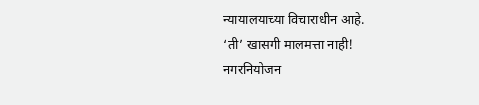न्यायालयाच्या विचाराधीन आहे.
‘ती’ खासगी मालमत्ता नाही!
नगरनियोजन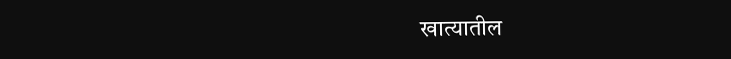खात्यातील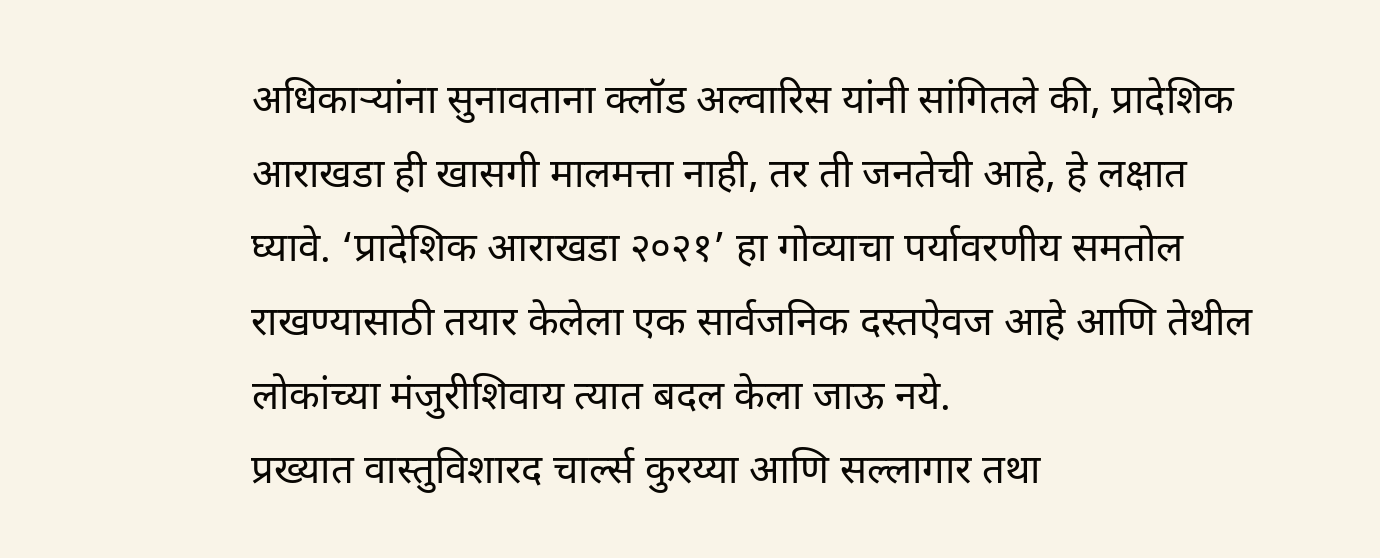अधिकाऱ्यांना सुनावताना क्लॉड अल्वारिस यांनी सांगितले की, प्रादेशिक आराखडा ही खासगी मालमत्ता नाही, तर ती जनतेची आहे, हे लक्षात घ्यावे. ‘प्रादेशिक आराखडा २०२१’ हा गोव्याचा पर्यावरणीय समतोल राखण्यासाठी तयार केलेला एक सार्वजनिक दस्तऐवज आहे आणि तेथील लोकांच्या मंजुरीशिवाय त्यात बदल केला जाऊ नये.
प्रख्यात वास्तुविशारद चार्ल्स कुरय्या आणि सल्लागार तथा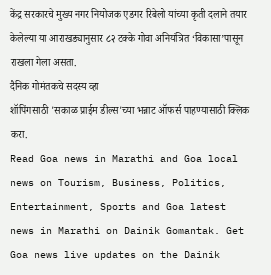केंद्र सरकारचे मुख्य नगर नियोजक एडगर रिबेलो यांच्या कृती दलाने तयार केलेल्या या आराखड्यानुसार ८२ टक्के गोवा अनियंत्रित ‘विकासा’पासून राखला गेला असता.
दैनिक गोमंतकचे सदस्य व्हा
शॉपिंगसाठी 'सकाळ प्राईम डील्स'च्या भन्नाट ऑफर्स पाहण्यासाठी क्लिक करा.
Read Goa news in Marathi and Goa local news on Tourism, Business, Politics, Entertainment, Sports and Goa latest news in Marathi on Dainik Gomantak. Get Goa news live updates on the Dainik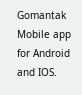Gomantak Mobile app for Android and IOS.